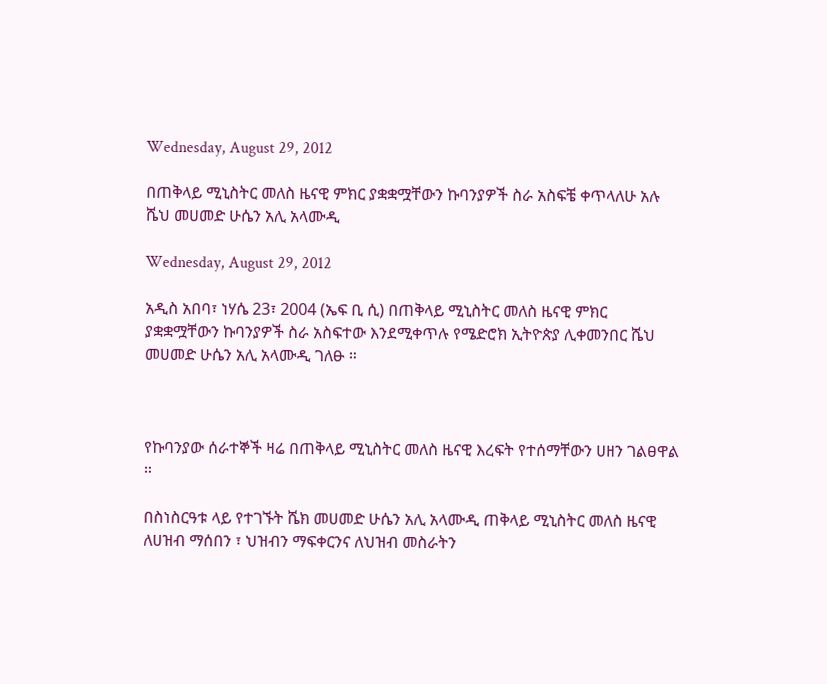Wednesday, August 29, 2012

በጠቅላይ ሚኒስትር መለስ ዜናዊ ምክር ያቋቋሟቸውን ኩባንያዎች ስራ አስፍቼ ቀጥላለሁ አሉ ሼህ መሀመድ ሁሴን አሊ አላሙዲ

Wednesday, August 29, 2012

አዲስ አበባ፣ ነሃሴ 23፣ 2004 (ኤፍ ቢ ሲ) በጠቅላይ ሚኒስትር መለስ ዜናዊ ምክር ያቋቋሟቸውን ኩባንያዎች ስራ አስፍተው እንደሚቀጥሉ የሜድሮክ ኢትዮጵያ ሊቀመንበር ሼህ መሀመድ ሁሴን አሊ አላሙዲ ገለፁ ።



የኩባንያው ሰራተኞች ዛሬ በጠቅላይ ሚኒስትር መለስ ዜናዊ እረፍት የተሰማቸውን ሀዘን ገልፀዋል ።

በስነስርዓቱ ላይ የተገኙት ሼክ መሀመድ ሁሴን አሊ አላሙዲ ጠቅላይ ሚኒስትር መለስ ዜናዊ ለሀዝብ ማሰበን ፣ ህዝብን ማፍቀርንና ለህዝብ መስራትን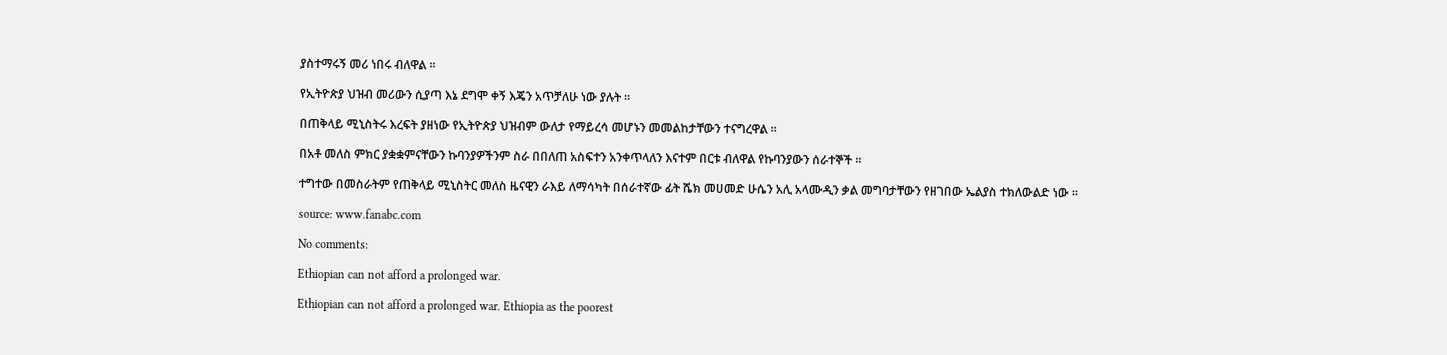ያስተማሩኝ መሪ ነበሩ ብለዋል ።

የኢትዮጵያ ህዝብ መሪውን ሲያጣ እኔ ደግሞ ቀኝ እጄን አጥቻለሁ ነው ያሉት ።

በጠቅላይ ሚኒስትሩ እረፍት ያዘነው የኢትዮጵያ ህዝብም ውለታ የማይረሳ መሆኑን መመልከታቸውን ተናግረዋል ።

በአቶ መለስ ምክር ያቋቋምናቸውን ኩባንያዎችንም ስራ በበለጠ አስፍተን አንቀጥላለን እናተም በርቱ ብለዋል የኩባንያውን ሰራተኞች ።

ተግተው በመስራትም የጠቅላይ ሚኒስትር መለስ ዜናዊን ራእይ ለማሳካት በሰራተኛው ፊት ሼክ መሀመድ ሁሴን አሊ አላሙዲን ቃል መግባታቸውን የዘገበው ኤልያስ ተክለውልድ ነው ።

source: www.fanabc.com

No comments:

Ethiopian can not afford a prolonged war.

Ethiopian can not afford a prolonged war. Ethiopia as the poorest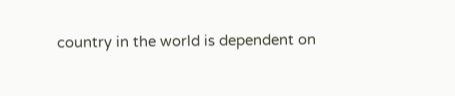country in the world is dependent on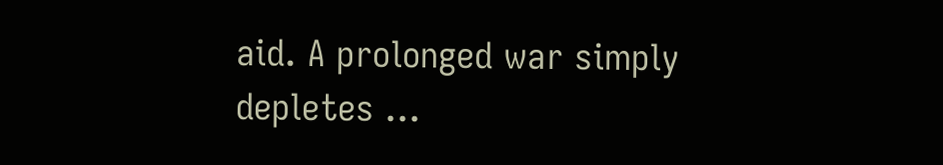aid. A prolonged war simply depletes ...